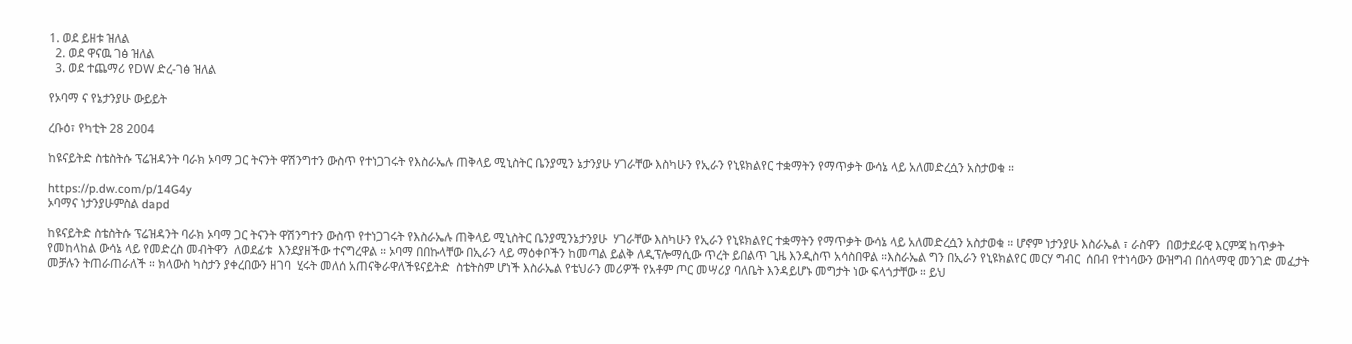1. ወደ ይዘቱ ዝለል
  2. ወደ ዋናዉ ገፅ ዝለል
  3. ወደ ተጨማሪ የDW ድረ-ገፅ ዝለል

የኦባማ ና የኔታንያሁ ውይይት

ረቡዕ፣ የካቲት 28 2004

ከዩናይትድ ስቴስትሱ ፕሬዝዳንት ባራክ ኦባማ ጋር ትናንት ዋሽንግተን ውስጥ የተነጋገሩት የእስራኤሉ ጠቅላይ ሚኒስትር ቤንያሚን ኔታንያሁ ሃገራቸው እስካሁን የኢራን የኒዩክልየር ተቋማትን የማጥቃት ውሳኔ ላይ አለመድረሷን አስታወቁ ።

https://p.dw.com/p/14G4y
ኦባማና ነታንያሁምስል dapd

ከዩናይትድ ስቴስትሱ ፕሬዝዳንት ባራክ ኦባማ ጋር ትናንት ዋሽንግተን ውስጥ የተነጋገሩት የእስራኤሉ ጠቅላይ ሚኒስትር ቤንያሚንኔታንያሁ  ሃገራቸው እስካሁን የኢራን የኒዩክልየር ተቋማትን የማጥቃት ውሳኔ ላይ አለመድረሷን አስታወቁ ። ሆኖም ነታንያሁ እስራኤል ፣ ራስዋን  በወታደራዊ እርምጃ ከጥቃት የመከላከል ውሳኔ ላይ የመድረስ መብትዋን  ለወደፊቱ  እንደያዘችው ተናግረዋል ። ኦባማ በበኩላቸው በኢራን ላይ ማዕቀቦችን ከመጣል ይልቅ ለዲፕሎማሲው ጥረት ይበልጥ ጊዜ እንዲስጥ አሳስበዋል ።እስራኤል ግን በኢራን የኒዩክልየር መርሃ ግብር  ሰበብ የተነሳውን ውዝግብ በሰላማዊ መንገድ መፈታት መቻሉን ትጠራጠራለች ። ክላውስ ካስታን ያቀረበውን ዘገባ  ሂሩት መለሰ አጠናቅራዋለችዩናይትድ  ስቴትስም ሆነች እስራኤል የቴህራን መሪዎች የአቶም ጦር መሣሪያ ባለቤት እንዳይሆኑ መግታት ነው ፍላጎታቸው ። ይህ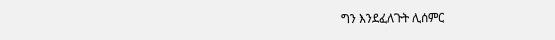ግን እንደፈለጉት ሊሰምር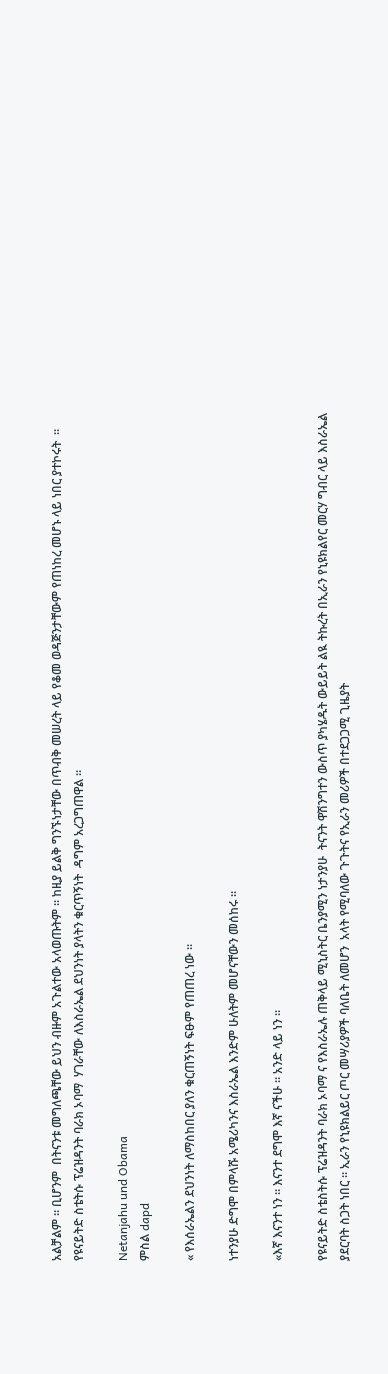አልቻልም ። ቢሆንም  በትናንቱ መግለጫቸው ይህን ብዙም አጉልተው አላወጡትም ። ከዚያ ይልቅ ግንኙነታቸው በጥብቅ መሠረት ላይ የቆመ ወዳጅንታቸውም የጠነከረ መሆኑ ላይ ነበር ያተኮሩት  ። የዩናይትድ ስቴትሱ ፕሬዝዳንት ባራክ ኦባማ  ሃገራቸው ለእስራኤል ደህንነት ያላትን ቁርጥኝነት  ዳግም አረጋግጠዋል ።

Netanjahu und Obama
ምስል dapd

« የእሰራኤልን ደህንነት ለማስከበር ያለን ቁርጠኝነት ፍፁም የጠጠረ ነው ።

ነተንያሁ ድግሞ በምላሹ አሜሪካንና እስራኤል እንድም ሁለትም መሆናቸውን መሰከሩ ።

«እኛ እናንተ ነን ። እናንተ ደግሞ እኛ ናችሁ ። አንድ ላይ ነን ።

የዩናይትድ ስቴስትሱ ፕሬዝዳንት ባራክ ኦባማ ና የእስራኤሉ ጠቅላይ ሚኒስትር ቤንያሚን ነታንያሁ  ትናንት ዋሽንግተን ውስጥ ያካሄዱት ውይይት ልዪ ትኩረት በኢራን የኒዩክልየር መርሃ ግብር ላይ እስራኤል ያደርባት ስጋት ነበር ። ኢራን የኒዩክልይር ጦር መሣሪያዎች ባለቤት ለመሆን  አላት የሚባለው ጉጉትና የኢራን መሪዎች በተደጋጋሚ ጊዜያት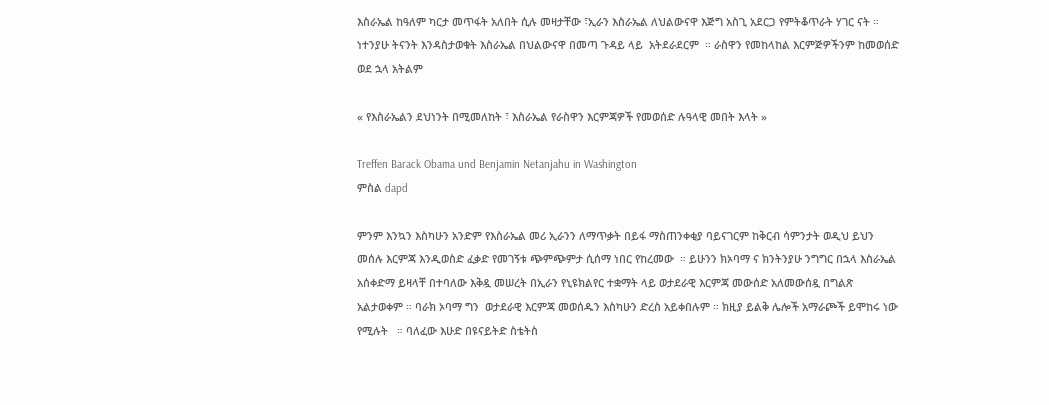እስራኤል ከዓለም ካርታ መጥፋት አለበት ሲሉ መዛታቸው ፣ኢራን እስራኤል ለህልውናዋ እጅግ አስጊ አደርጋ የምትቆጥራት ሃገር ናት ። ነተንያሁ ትናንት እንዳስታወቁት እስራኤል በህልውናዋ በመጣ ጉዳይ ላይ  አትደራደርም  ። ራስዋን የመከላከል እርምጅዎችንም ከመወሰድ ወደ ኋላ አትልም

« የእስራኤልን ደህነንት በሚመለከት ፣ እስራኤል የራስዋን እርምጃዎች የመወሰድ ሉዓላዊ መበት እላት »

Treffen Barack Obama und Benjamin Netanjahu in Washington
ምስል dapd

ምንም እንኳን እስካሁን አንድም የእስራኤል መሪ ኢራንን ለማጥቃት በይፋ ማስጠንቀቂያ ባይናገርም ከቅርብ ሳምንታት ወዲህ ይህን መሰሉ እርምጃ እንዲወስድ ፈቃድ የመገኝቱ ጭምጭምታ ሲሰማ ነበር የከረመው  ። ይሁንን ክኦባማ ና ክንትንያሁ ንግግር በኋላ እስራኤል አሰቀድማ ይዛላቸ በተባለው እቅዷ መሠረት በኢራን የኒዩክልየር ተቋማት ላይ ወታደራዊ እርምጃ መውሰድ አለመውሰዷ በግልጽ አልታወቀም ። ባራክ ኦባማ ግን  ወታደራዊ እርምጃ መወሰዱን እስካሁን ድረስ አይቀበሉም ። ክዚያ ይልቅ ሌሎች አማራጮች ይሞከሩ ነው የሚሉት   ። ባለፈው እሁድ በዩናይትድ ስቴትስ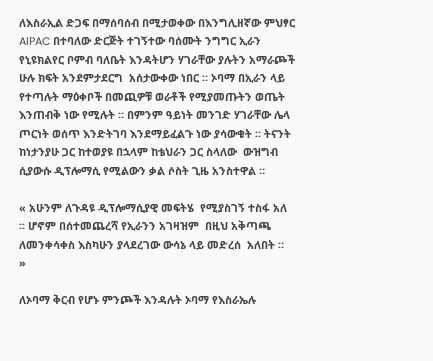ለእስራኢል ድጋፍ በማሰባሰብ በሚታወቀው በእንግሊዘኛው ምህፃር AIPAC በተባለው ድርጅት ተገኝተው ባሰሙት ንግግር ኢራን የኒዩክልየር ቦምብ ባለቤት እንዳትሆን ሃገራቸው ያሉትን አማራጮች ሁሉ ክፍት አንደምታደርግ  አሰታውቀው ነበር ። ኦባማ በኢራን ላይ የተጣሉት ማዕቀቦች በመጪዎቹ ወራቶች የሚያመጡትን ወጤት እንጠብቅ ነው የሚሉት ። በምንም ዓይነት መንገድ ሃገራቸው ሌላ ጦርነት ወሰጥ እንድትገባ እንደማይፈልጉ ነው ያሳውቁት ። ትናንት ከነታንያሁ ጋር ከተወያዩ በኋላም ከቴህራን ጋር ስላለው  ውዝግብ  ሲያውሱ ዲፕሎማሲ የሚልውን ቃል ሶስት ጊዜ አንስተዋል ።

« አሁንም ለጉዳዩ ዲፕሎማሲያዊ መፍትሄ  የሚያስገኝ ተስፋ አለ ። ሆኖም በሰተመጨረሻ የኢራንን አገዛዝም  በዚህ አቅጣጫ ለመንቀሳቀስ እስካሁን ያላደረገው ውሳኔ ላይ መድረሰ  አለበት ።  »

ለኦባማ ቅርብ የሆኑ ምንጮች እንዳሉት ኦባማ የእስራኤሉ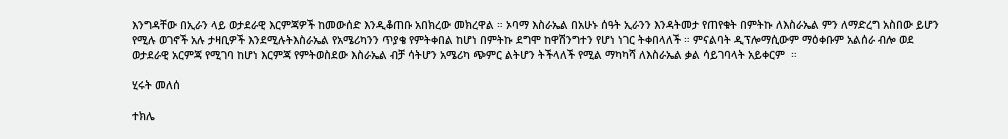እንግዳቸው በኢራን ላይ ወታደራዊ እርምጃዎች ከመውሰድ እንዲቆጠቡ አበክረው መክረዋል ። ኦባማ እስራኤል በአሁኑ ሰዓት ኢራንን እንዳትመታ የጠየቁት በምትኩ ለእስራኤል ምን ለማድረግ አስበው ይሆን የሚሉ ወገኖች አሉ ታዛቢዎች እንደሚሉትእስራኤል የአሜሪካንን ጥያቄ የምትቀበል ከሆነ በምትኩ ደግሞ ከዋሽንግተን የሆነ ነገር ትቀበላለች ። ምናልባት ዲፕሎማሲውም ማዕቀቡም አልሰራ ብሎ ወደ ወታደራዊ አርምጃ የሚገባ ከሆነ እርምጃ የምትወስደው እስራኤል ብቻ ሳትሆን አሜሪካ ጭምር ልትሆን ትችላለች የሚል ማካካሻ ለእስራኤል ቃል ሳይገባላት አይቀርም  ።

ሂሩት መለሰ

ተክሌ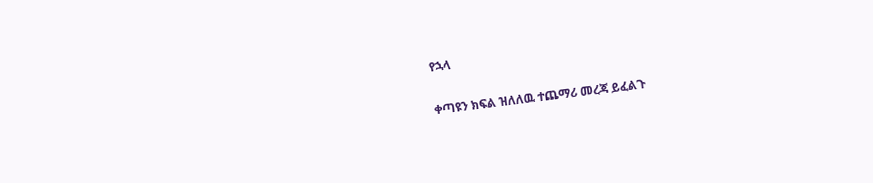የኋላ

ቀጣዩን ክፍል ዝለለዉ ተጨማሪ መረጃ ይፈልጉ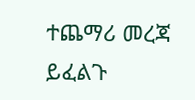ተጨማሪ መረጃ ይፈልጉ